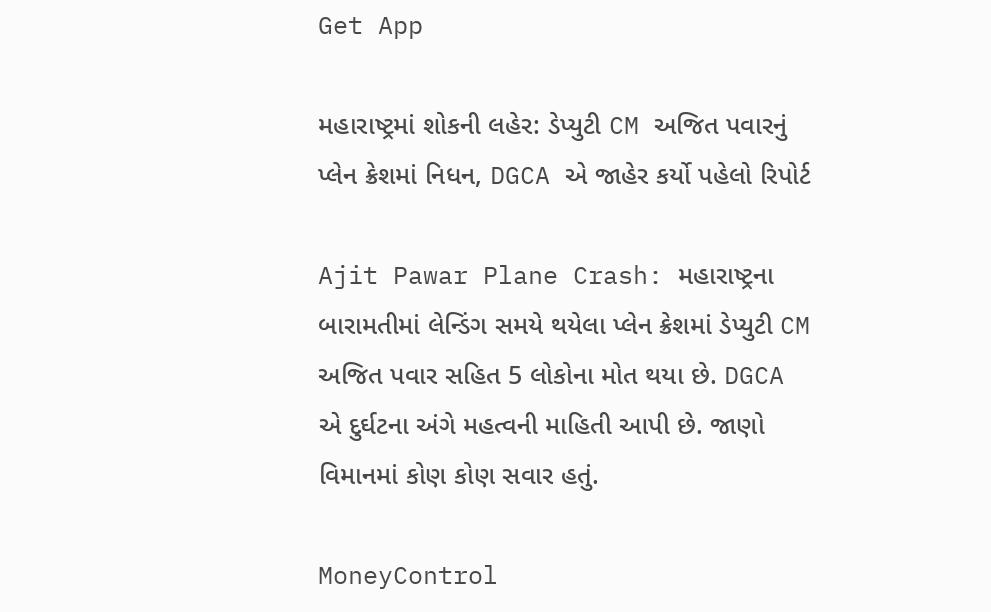Get App

મહારાષ્ટ્રમાં શોકની લહેર: ડેપ્યુટી CM અજિત પવારનું પ્લેન ક્રેશમાં નિધન, DGCA એ જાહેર કર્યો પહેલો રિપોર્ટ

Ajit Pawar Plane Crash: મહારાષ્ટ્રના બારામતીમાં લેન્ડિંગ સમયે થયેલા પ્લેન ક્રેશમાં ડેપ્યુટી CM અજિત પવાર સહિત 5 લોકોના મોત થયા છે. DGCA એ દુર્ઘટના અંગે મહત્વની માહિતી આપી છે. જાણો વિમાનમાં કોણ કોણ સવાર હતું.

MoneyControl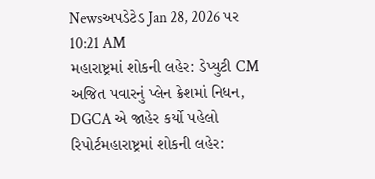Newsઅપડેટેડ Jan 28, 2026 પર 10:21 AM
મહારાષ્ટ્રમાં શોકની લહેર: ડેપ્યુટી CM અજિત પવારનું પ્લેન ક્રેશમાં નિધન, DGCA એ જાહેર કર્યો પહેલો રિપોર્ટમહારાષ્ટ્રમાં શોકની લહેર: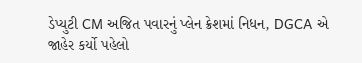ડેપ્યુટી CM અજિત પવારનું પ્લેન ક્રેશમાં નિધન, DGCA એ જાહેર કર્યો પહેલો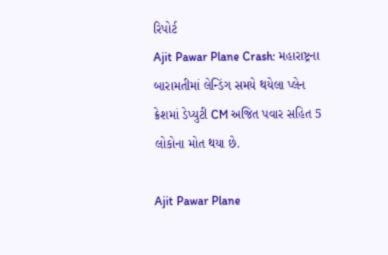રિપોર્ટ
Ajit Pawar Plane Crash: મહારાષ્ટ્રના બારામતીમાં લેન્ડિંગ સમયે થયેલા પ્લેન ક્રેશમાં ડેપ્યુટી CM અજિત પવાર સહિત 5 લોકોના મોત થયા છે.

Ajit Pawar Plane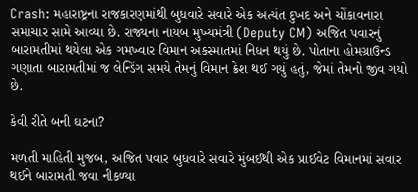Crash: મહારાષ્ટ્રના રાજકારણમાંથી બુધવારે સવારે એક અત્યંત દુખદ અને ચોંકાવનારા સમાચાર સામે આવ્યા છે. રાજ્યના નાયબ મુખ્યમંત્રી (Deputy CM) અજિત પવારનું બારામતીમાં થયેલા એક ગમખ્વાર વિમાન અકસ્માતમાં નિધન થયું છે. પોતાના હોમગ્રાઉન્ડ ગણાતા બારામતીમાં જ લેન્ડિંગ સમયે તેમનું વિમાન ક્રેશ થઈ ગયું હતું, જેમાં તેમનો જીવ ગયો છે.

કેવી રીતે બની ઘટના?

મળતી માહિતી મુજબ, અજિત પવાર બુધવારે સવારે મુંબઈથી એક પ્રાઈવેટ વિમાનમાં સવાર થઈને બારામતી જવા નીકળ્યા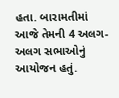હતા. બારામતીમાં આજે તેમની 4 અલગ-અલગ સભાઓનું આયોજન હતું.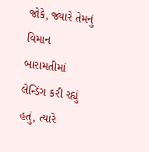જોકે, જ્યારે તેમનું વિમાન બારામતીમાં લેન્ડિંગ કરી રહ્યું હતું, ત્યારે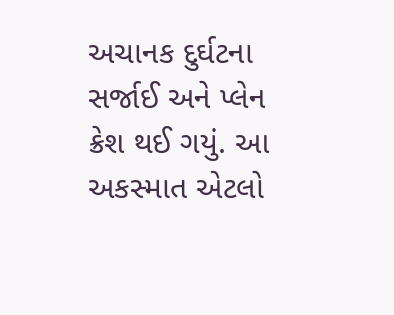અચાનક દુર્ઘટના સર્જાઈ અને પ્લેન ક્રેશ થઈ ગયું. આ અકસ્માત એટલો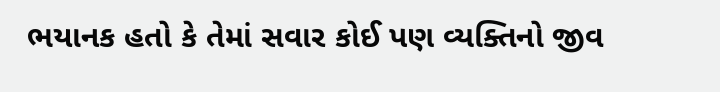ભયાનક હતો કે તેમાં સવાર કોઈ પણ વ્યક્તિનો જીવ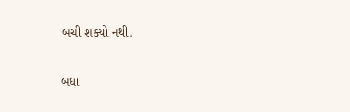બચી શક્યો નથી.

બધા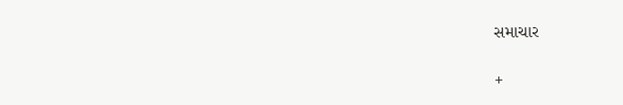સમાચાર

+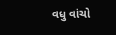વધુ વાંચો